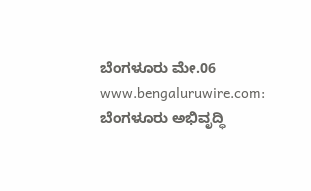ಬೆಂಗಳೂರು ಮೇ.06 www.bengaluruwire.com: ಬೆಂಗಳೂರು ಅಭಿವೃದ್ಧಿ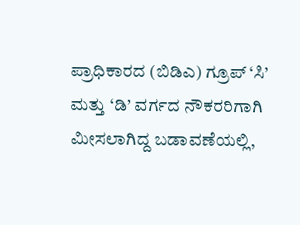ಪ್ರಾಧಿಕಾರದ (ಬಿಡಿಎ) ಗ್ರೂಪ್ ‘ಸಿ’ ಮತ್ತು ‘ಡಿ’ ವರ್ಗದ ನೌಕರರಿಗಾಗಿ ಮೀಸಲಾಗಿದ್ದ ಬಡಾವಣೆಯಲ್ಲಿ,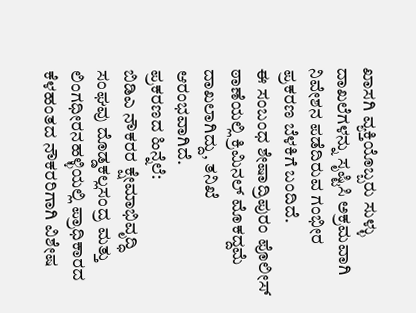ಖಾಸಗಿ ವ್ಯಕ್ತಿಯೊಬ್ಬರು ಸುಳ್ಳು ದಾಖಲೆಗಳನ್ನು ಸೃಷ್ಟಿಸಿ ಅಕ್ರಮವಾಗಿ ನಿವೇಶನ ಪಡೆದಿರುವ ಗಂಭೀರ ಪ್ರಕರಣ ಬೆಳಕಿಗೆ ಬಂದಿದೆ.
ಈ ಸಂಬಂಧ ಶೇಷಾದ್ರಿಪುರಂ ಪೊಲೀಸ್ ಠಾಣೆಯಲ್ಲಿ ಕ್ರಿಮಿನಲ್ ಮೊಕದ್ದಮೆ ದಾಖಲಾಗಿದ್ದು, ತನಿಖೆ ಆರಂಭವಾಗಿದೆ.
ಪ್ರಕರಣದ ಹಿನ್ನೆಲೆ:
ಬಿಡಿಎ ನೌಕರರ ಕ್ಷೇಮಾಭಿವೃದ್ಧಿ ಸಂಘವು ದೊಡ್ಡಕಲ್ಲಸಂದ್ರ ಮತ್ತು ಲಿಂಗಧೀರನಹಳ್ಳಿಯಲ್ಲಿ ಪ್ರಾಧಿಕಾರದ ಕೆಳಹಂತದ ನೌಕರರಿಗಾಗಿ ವಿಶೇಷ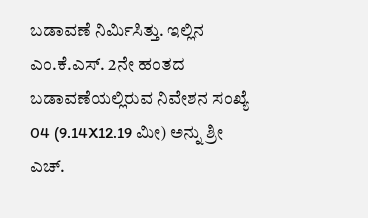ಬಡಾವಣೆ ನಿರ್ಮಿಸಿತ್ತು. ಇಲ್ಲಿನ ಎಂ.ಕೆ.ಎಸ್. 2ನೇ ಹಂತದ ಬಡಾವಣೆಯಲ್ಲಿರುವ ನಿವೇಶನ ಸಂಖ್ಯೆ 04 (9.14X12.19 ಮೀ) ಅನ್ನು ಶ್ರೀ ಎಚ್.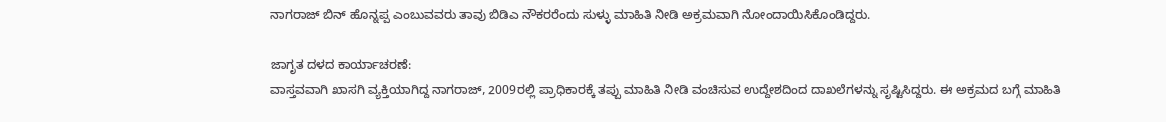ನಾಗರಾಜ್ ಬಿನ್ ಹೊನ್ನಪ್ಪ ಎಂಬುವವರು ತಾವು ಬಿಡಿಎ ನೌಕರರೆಂದು ಸುಳ್ಳು ಮಾಹಿತಿ ನೀಡಿ ಅಕ್ರಮವಾಗಿ ನೋಂದಾಯಿಸಿಕೊಂಡಿದ್ದರು.

ಜಾಗೃತ ದಳದ ಕಾರ್ಯಾಚರಣೆ:
ವಾಸ್ತವವಾಗಿ ಖಾಸಗಿ ವ್ಯಕ್ತಿಯಾಗಿದ್ದ ನಾಗರಾಜ್, 2009ರಲ್ಲಿ ಪ್ರಾಧಿಕಾರಕ್ಕೆ ತಪ್ಪು ಮಾಹಿತಿ ನೀಡಿ ವಂಚಿಸುವ ಉದ್ದೇಶದಿಂದ ದಾಖಲೆಗಳನ್ನು ಸೃಷ್ಟಿಸಿದ್ದರು. ಈ ಅಕ್ರಮದ ಬಗ್ಗೆ ಮಾಹಿತಿ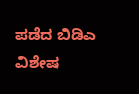ಪಡೆದ ಬಿಡಿಎ ವಿಶೇಷ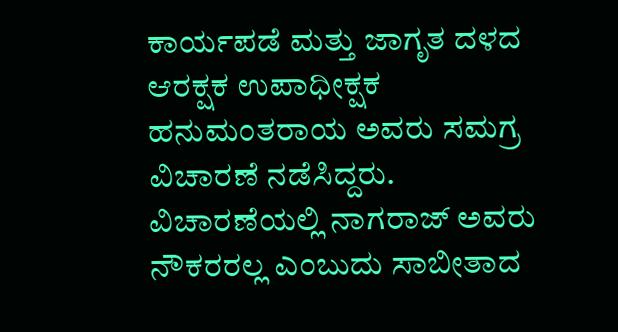ಕಾರ್ಯಪಡೆ ಮತ್ತು ಜಾಗೃತ ದಳದ ಆರಕ್ಷಕ ಉಪಾಧೀಕ್ಷಕ ಹನುಮಂತರಾಯ ಅವರು ಸಮಗ್ರ ವಿಚಾರಣೆ ನಡೆಸಿದ್ದರು. ವಿಚಾರಣೆಯಲ್ಲಿ ನಾಗರಾಜ್ ಅವರು ನೌಕರರಲ್ಲ ಎಂಬುದು ಸಾಬೀತಾದ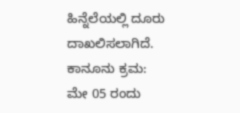ಹಿನ್ನೆಲೆಯಲ್ಲಿ ದೂರು ದಾಖಲಿಸಲಾಗಿದೆ.
ಕಾನೂನು ಕ್ರಮ:
ಮೇ 05 ರಂದು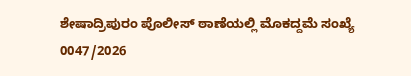ಶೇಷಾದ್ರಿಪುರಂ ಪೊಲೀಸ್ ಠಾಣೆಯಲ್ಲಿ ಮೊಕದ್ದಮೆ ಸಂಖ್ಯೆ 0047/2026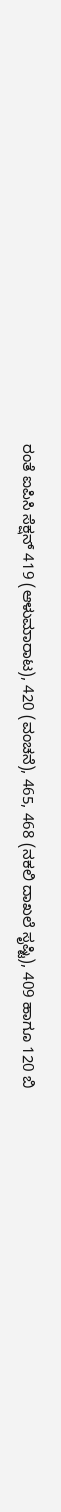ರಂತೆ ಐಪಿಸಿ ಸೆಕ್ಷನ್ 419 (ಆಳುಮಾರಾಟ), 420 (ವಂಚನೆ), 465, 468 (ನಕಲಿ ದಾಖಲೆ ಸೃಷ್ಟಿ), 409 ಹಾಗೂ 120 ಬಿ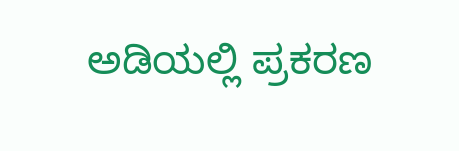ಅಡಿಯಲ್ಲಿ ಪ್ರಕರಣ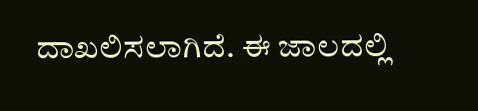ದಾಖಲಿಸಲಾಗಿದೆ. ಈ ಜಾಲದಲ್ಲಿ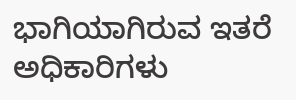ಭಾಗಿಯಾಗಿರುವ ಇತರೆ ಅಧಿಕಾರಿಗಳು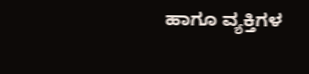ಹಾಗೂ ವ್ಯಕ್ತಿಗಳ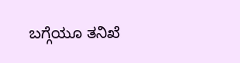ಬಗ್ಗೆಯೂ ತನಿಖೆ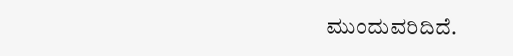ಮುಂದುವರಿದಿದೆ.